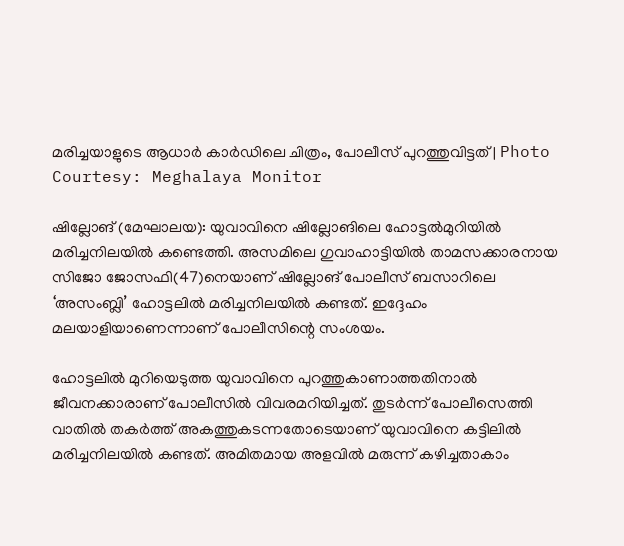മരിച്ചയാളുടെ ആധാർ കാർഡിലെ ചിത്രം, പോലീസ് പുറത്തുവിട്ടത് | Photo Courtesy: Meghalaya Monitor

ഷില്ലോങ് (മേഘാലയ): യുവാവിനെ ഷില്ലോങിലെ ഹോട്ടല്‍മുറിയില്‍ മരിച്ചനിലയില്‍ കണ്ടെത്തി. അസമിലെ ഗുവാഹാട്ടിയില്‍ താമസക്കാരനായ സിജോ ജോസഫി(47)നെയാണ് ഷില്ലോങ് പോലീസ് ബസാറിലെ ‘അസംബ്ലി’ ഹോട്ടലില്‍ മരിച്ചനിലയില്‍ കണ്ടത്. ഇദ്ദേഹം മലയാളിയാണെന്നാണ് പോലീസിന്റെ സംശയം.

ഹോട്ടലില്‍ മുറിയെടുത്ത യുവാവിനെ പുറത്തുകാണാത്തതിനാല്‍ ജീവനക്കാരാണ് പോലീസില്‍ വിവരമറിയിച്ചത്. തുടര്‍ന്ന് പോലീസെത്തി വാതില്‍ തകര്‍ത്ത് അകത്തുകടന്നതോടെയാണ് യുവാവിനെ കട്ടിലില്‍ മരിച്ചനിലയില്‍ കണ്ടത്. അമിതമായ അളവില്‍ മരുന്ന് കഴിച്ചതാകാം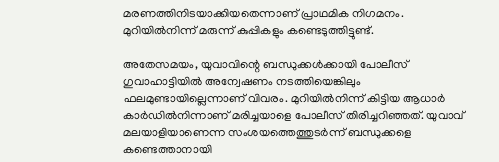മരണത്തിനിടയാക്കിയതെന്നാണ് പ്രാഥമിക നിഗമനം. മുറിയില്‍നിന്ന് മരുന്ന് കുപ്പികളും കണ്ടെടുത്തിട്ടുണ്ട്.

അതേസമയം, യുവാവിന്റെ ബന്ധുക്കള്‍ക്കായി പോലീസ് ഗുവാഹാട്ടിയില്‍ അന്വേഷണം നടത്തിയെങ്കിലും ഫലമുണ്ടായില്ലെന്നാണ് വിവരം. മുറിയില്‍നിന്ന് കിട്ടിയ ആധാര്‍ കാര്‍ഡില്‍നിന്നാണ് മരിച്ചയാളെ പോലീസ് തിരിച്ചറിഞ്ഞത്. യുവാവ് മലയാളിയാണെന്ന സംശയത്തെത്തുടര്‍ന്ന് ബന്ധുക്കളെ കണ്ടെത്താനായി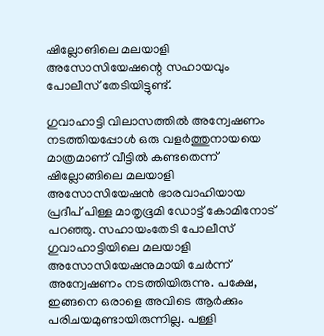ഷില്ലോങിലെ മലയാളി അസോസിയേഷന്റെ സഹായവും പോലീസ് തേടിയിട്ടുണ്ട്.

ഗുവാഹാട്ടി വിലാസത്തില്‍ അന്വേഷണം നടത്തിയപ്പോള്‍ ഒരു വളര്‍ത്തുനായയെ മാത്രമാണ് വീട്ടില്‍ കണ്ടതെന്ന് ഷില്ലോങ്ങിലെ മലയാളി അസോസിയേഷന്‍ ഭാരവാഹിയായ പ്രദീപ് പിള്ള മാതൃഭൂമി ഡോട്ട് കോമിനോട് പറഞ്ഞു. സഹായംതേടി പോലീസ് ഗുവാഹാട്ടിയിലെ മലയാളി അസോസിയേഷനുമായി ചേര്‍ന്ന് അന്വേഷണം നടത്തിയിരുന്നു. പക്ഷേ, ഇങ്ങനെ ഒരാളെ അവിടെ ആര്‍ക്കും പരിചയമുണ്ടായിരുന്നില്ല. പള്ളി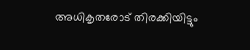അധികൃതരോട് തിരക്കിയിട്ടും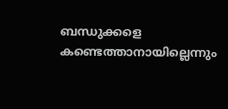ബന്ധുക്കളെ കണ്ടെത്താനായില്ലെന്നും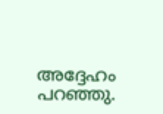അദ്ദേഹം പറഞ്ഞു.